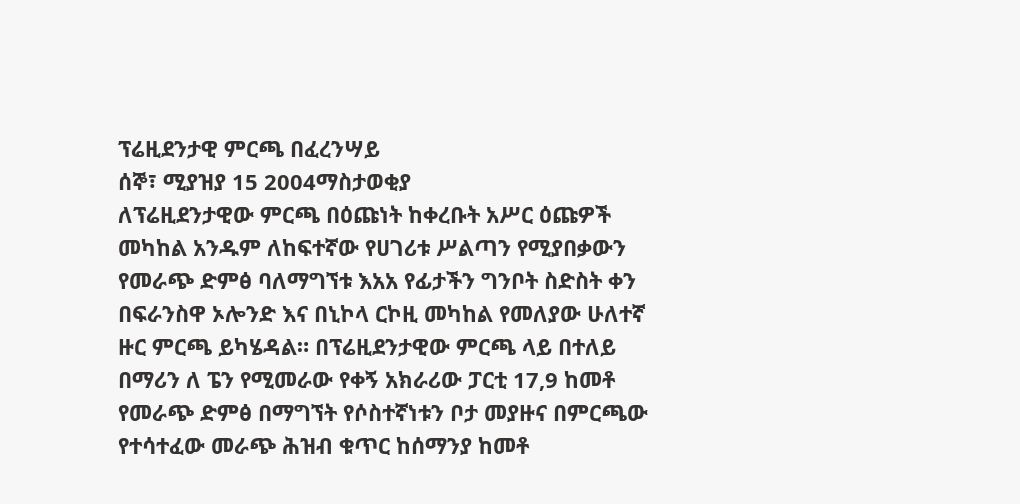ፕሬዚደንታዊ ምርጫ በፈረንሣይ
ሰኞ፣ ሚያዝያ 15 2004ማስታወቂያ
ለፕሬዚደንታዊው ምርጫ በዕጩነት ከቀረቡት አሥር ዕጩዎች መካከል አንዱም ለከፍተኛው የሀገሪቱ ሥልጣን የሚያበቃውን የመራጭ ድምፅ ባለማግኘቱ እአአ የፊታችን ግንቦት ስድስት ቀን በፍራንስዋ ኦሎንድ እና በኒኮላ ርኮዚ መካከል የመለያው ሁለተኛ ዙር ምርጫ ይካሄዳል። በፕሬዚደንታዊው ምርጫ ላይ በተለይ በማሪን ለ ፔን የሚመራው የቀኝ አክራሪው ፓርቲ 17,9 ከመቶ የመራጭ ድምፅ በማግኘት የሶስተኛነቱን ቦታ መያዙና በምርጫው የተሳተፈው መራጭ ሕዝብ ቁጥር ከሰማንያ ከመቶ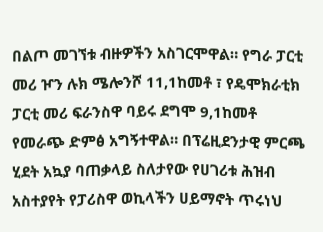በልጦ መገኘቱ ብዙዎችን አስገርሞዋል። የግራ ፓርቲ መሪ ዦን ሉክ ሜሎንሾ 11,1ከመቶ ፣ የዴሞክራቲክ ፓርቲ መሪ ፍራንስዋ ባይሩ ደግሞ 9,1ከመቶ የመራጭ ድምፅ አግኝተዋል። በፕሬዚደንታዊ ምርጫ ሂደት አኳያ ባጠቃላይ ስለታየው የሀገሪቱ ሕዝብ አስተያየት የፓሪስዋ ወኪላችን ሀይማኖት ጥሩነህ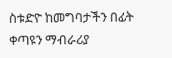ስቱድዮ ከመግባታችን በፊት ቀጣዩን ማብራሪያ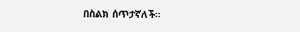በስልክ ሰጥታኛለች።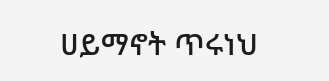ሀይማኖት ጥሩነህ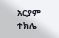አርያም ተክሌ